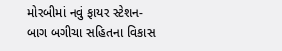મોરબીમાં નવું ફાયર સ્ટેશન-બાગ બગીચા સહિતના વિકાસ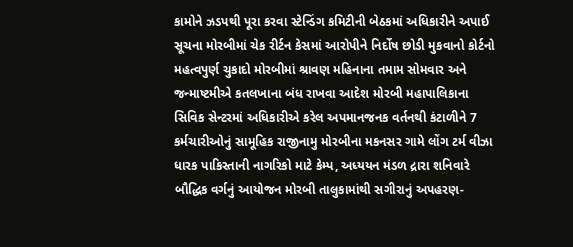કામોને ઝડપથી પૂરા કરવા સ્ટેન્ડિંગ કમિટીની બેઠકમાં અધિકારીને અપાઈ સૂચના મોરબીમાં ચેક રીર્ટન કેસમાં આરોપીને નિર્દોષ છોડી મુકવાનો કોર્ટનો મહત્વપુર્ણ ચુકાદો મોરબીમાં શ્રાવણ મહિનાના તમામ સોમવાર અને જન્માષ્ટમીએ કતલખાના બંધ રાખવા આદેશ મોરબી મહાપાલિકાના સિવિક સેન્ટરમાં અધિકારીએ કરેલ અપમાનજનક વર્તનથી કંટાળીને 7 કર્મચારીઓનું સામૂહિક રાજીનામુ મોરબીના મકનસર ગામે લોંગ ટર્મ વીઝા ધારક પાકિસ્તાની નાગરિકો માટે કેમ્પ, અધ્યયન મંડળ દ્રારા શનિવારે બૌદ્ધિક વર્ગનું આયોજન મોરબી તાલુકામાંથી સગીરાનું અપહરણ-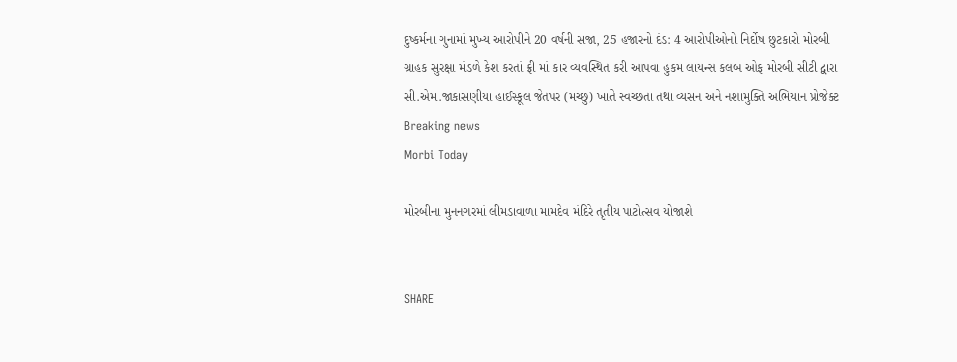દુષ્કર્મના ગુનામાં મુખ્ય આરોપીને 20 વર્ષની સજા, 25 હજારનો દંડ: 4 આરોપીઓનો નિર્દોષ છુટકારો મોરબી ગ્રાહક સુરક્ષા મંડળે કેશ કરતાં ફ્રી માં કાર વ્યવસ્થિત કરી આપવા હુકમ લાયન્સ કલબ ઓફ મોરબી સીટી દ્વારા સી.એમ.જાકાસણીયા હાઈસ્કૂલ જેતપર (મચ્છુ) ખાતે સ્વચ્છતા તથા વ્યસન અને નશામુક્તિ અભિયાન પ્રોજેક્ટ
Breaking news
Morbi Today

મોરબીના મુનનગરમાં લીમડાવાળા મામદેવ મંદિરે તૃતીય પાટોત્સવ યોજાશે


SHARE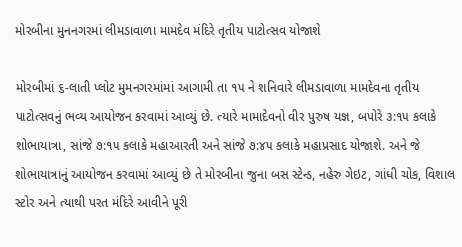મોરબીના મુનનગરમાં લીમડાવાળા મામદેવ મંદિરે તૃતીય પાટોત્સવ યોજાશે

મોરબીમાં ૬-લાતી પ્લોટ મુમનગરમાંમાં આગામી તા ૧૫ ને શનિવારે લીમડાવાળા મામદેવના તૃતીય પાટોત્સવનું ભવ્ય આયોજન કરવામાં આવ્યું છે. ત્યારે મામાદેવનો વીર પુરુષ યજ્ઞ, બપોરે ૩:૧૫ કલાકે શોભાયાત્રા, સાંજે ૭:૧૫ કલાકે મહાઆરતી અને સાંજે ૭:૪૫ કલાકે મહાપ્રસાદ યોજાશે. અને જે શોભાયાત્રાનું આયોજન કરવામાં આવ્યું છે તે મોરબીના જુના બસ સ્ટેન્ડ, નહેરુ ગેઇટ, ગાંધી ચોક, વિશાલ સ્ટોર અને ત્યાથી પરત મંદિરે આવીને પૂરી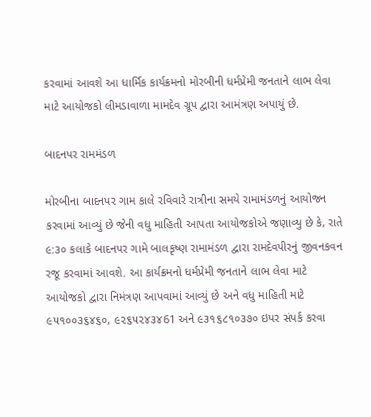કરવામાં આવશે આ ધાર્મિક કાર્યક્રમનો મોરબીની ધર્મપ્રેમી જનતાને લાભ લેવા માટે આયોજકો લીમડાવાળા મામદેવ ગ્રૂપ દ્વારા આમંત્રણ અપાયું છે.

બાદનપર રામમંડળ

મોરબીના બાદનપર ગામ કાલે રવિવારે રાત્રીના સમયે રામામંડળનું આયોજન કરવામાં આવ્યું છે જેની વધુ માહિતી આપતા આયોજકોએ જણાવ્યુ છે કે, રાતે ૯:૩૦ કલાકે બાદનપર ગામે બાલકૃષ્ણ રામામંડળ દ્વારા રામદેવપીરનું જીવનકવન રજૂ કરવામાં આવશે. આ કાર્યક્રમનો ધર્મપ્રેમી જનતાને લાભ લેવા માટે આયોજકો દ્વારા નિમંત્રણ આપવામાં આવ્યું છે અને વધુ માહિતી માટે ૯૫૧૦૦૩૬૪૬૦, ૯૨૬૫૨૪૩૪61 અને ૯૩૧૬૮૧૦૩૭૦ ઇપર સંપર્ક કરવા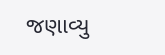જણાવ્યુ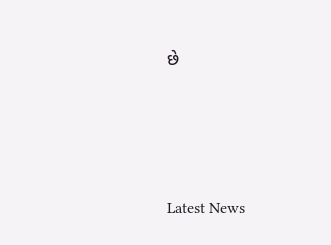છે






Latest News